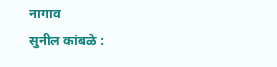नागाव
सुनील कांबळे :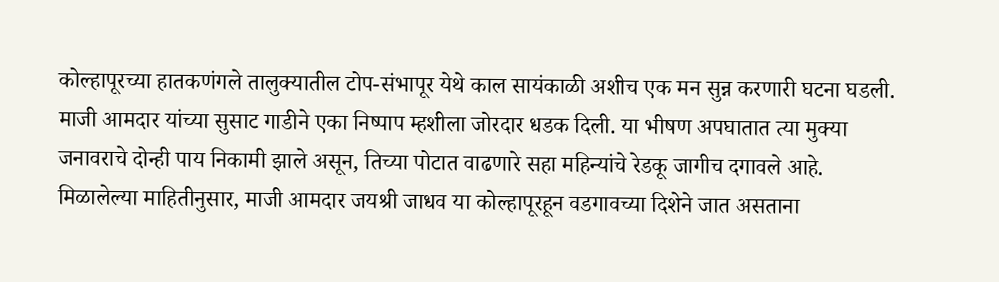कोल्हापूरच्या हातकणंगले तालुक्यातील टोप-संभापूर येथे काल सायंकाळी अशीच एक मन सुन्न करणारी घटना घडली. माजी आमदार यांच्या सुसाट गाडीने एका निष्पाप म्हशीला जोरदार धडक दिली. या भीषण अपघातात त्या मुक्या जनावराचे दोन्ही पाय निकामी झाले असून, तिच्या पोटात वाढणारे सहा महिन्यांचे रेडकू जागीच दगावले आहे.
मिळालेल्या माहितीनुसार, माजी आमदार जयश्री जाधव या कोल्हापूरहून वडगावच्या दिशेने जात असताना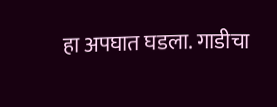हा अपघात घडला. गाडीचा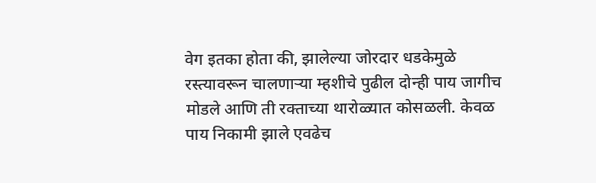वेग इतका होता की, झालेल्या जोरदार धडकेमुळे रस्त्यावरून चालणाऱ्या म्हशीचे पुढील दोन्ही पाय जागीच मोडले आणि ती रक्ताच्या थारोळ्यात कोसळली. केवळ पाय निकामी झाले एवढेच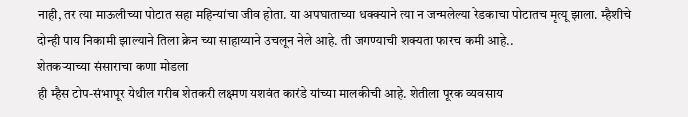नाही, तर त्या माऊलीच्या पोटात सहा महिन्यांचा जीव होता. या अपघाताच्या धक्क्याने त्या न जन्मलेल्या रेडकाचा पोटातच मृत्यू झाला. म्हैशीचे दोन्ही पाय निकामी झाल्याने तिला क्रेन च्या साहाय्याने उचलून नेले आहे. ती जगण्याची शक्यता फारच कमी आहे..
शेतकऱ्याच्या संसाराचा कणा मोडला
ही म्हैस टोप-संभापूर येथील गरीब शेतकरी लक्ष्मण यशवंत कारंडे यांच्या मालकीची आहे. शेतीला पूरक व्यवसाय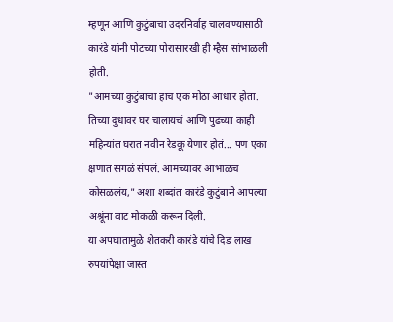म्हणून आणि कुटुंबाचा उदरनिर्वाह चालवण्यासाठी कारंडे यांनी पोटच्या पोरासारखी ही म्हैस सांभाळली होती.
"आमच्या कुटुंबाचा हाच एक मोठा आधार होता. तिच्या दुधावर घर चालायचं आणि पुढच्या काही महिन्यांत घरात नवीन रेडकू येणार होतं... पण एका क्षणात सगळं संपलं. आमच्यावर आभाळच कोसळलंय," अशा शब्दांत कारंडे कुटुंबाने आपल्या अश्रूंना वाट मोकळी करून दिली.
या अपघातामुळे शेतकरी कारंडे यांचे दिड लाख रुपयांपेक्षा जास्त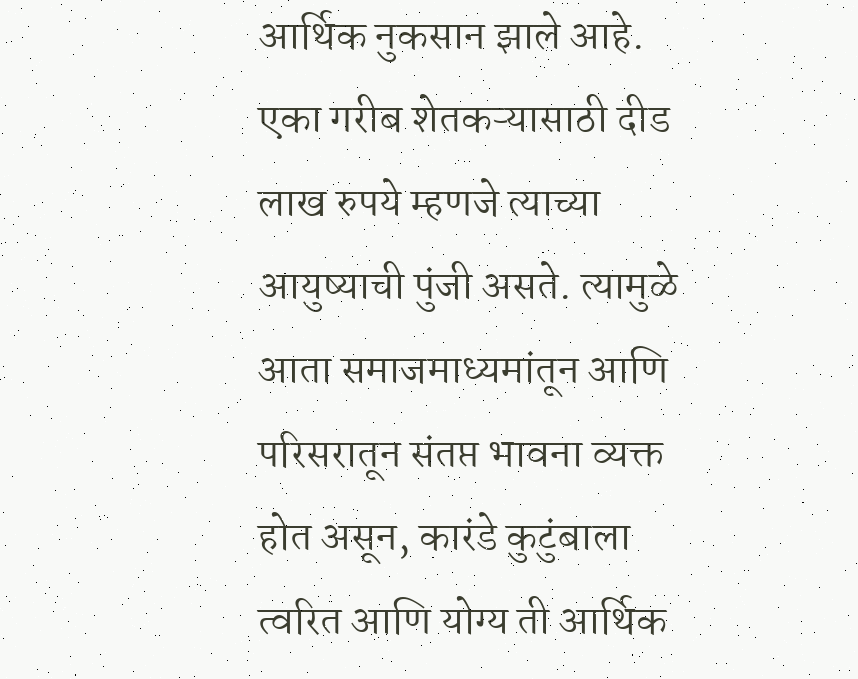आर्थिक नुकसान झाले आहे. एका गरीब शेतकऱ्यासाठी दीड लाख रुपये म्हणजे त्याच्या आयुष्याची पुंजी असते. त्यामुळे आता समाजमाध्यमांतून आणि परिसरातून संतप्त भावना व्यक्त होत असून, कारंडे कुटुंबाला त्वरित आणि योग्य ती आर्थिक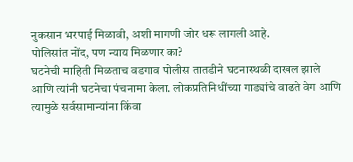नुकसान भरपाई मिळावी, अशी मागणी जोर धरू लागली आहे.
पोलिसांत नोंद, पण न्याय मिळणार का?
घटनेची माहिती मिळताच वडगाव पोलीस तातडीने घटनास्थळी दाखल झाले आणि त्यांनी घटनेचा पंचनामा केला. लोकप्रतिनिधींच्या गाड्यांचे वाढते वेग आणि त्यामुळे सर्वसामान्यांना किंवा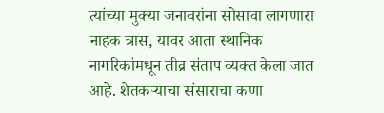त्यांच्या मुक्या जनावरांना सोसावा लागणारा नाहक त्रास, यावर आता स्थानिक नागरिकांमधून तीव्र संताप व्यक्त केला जात आहे. शेतकऱ्याचा संसाराचा कणा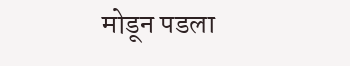मोडून पडला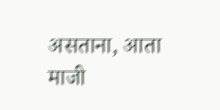असताना, आता माजी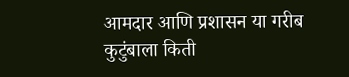आमदार आणि प्रशासन या गरीब कुटुंबाला किती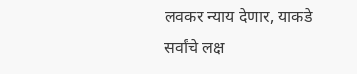लवकर न्याय देणार, याकडे सर्वांचे लक्ष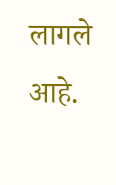लागले आहे.